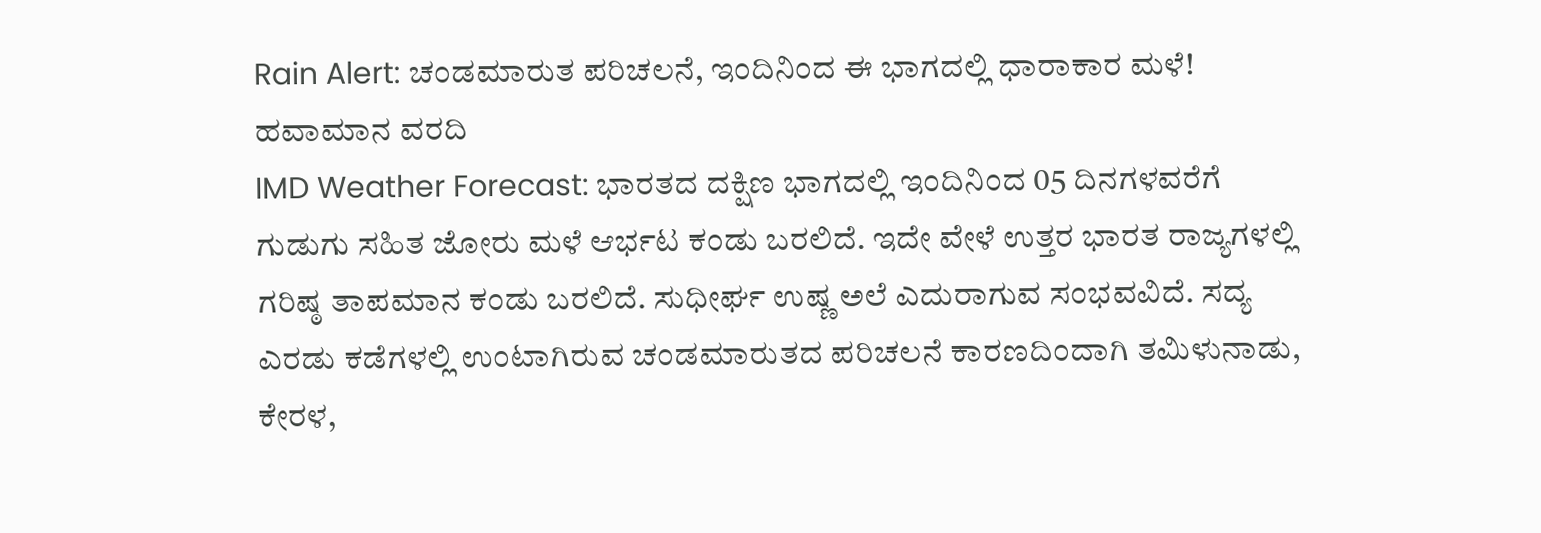Rain Alert: ಚಂಡಮಾರುತ ಪರಿಚಲನೆ, ಇಂದಿನಿಂದ ಈ ಭಾಗದಲ್ಲಿ ಧಾರಾಕಾರ ಮಳೆ! ಹವಾಮಾನ ವರದಿ
IMD Weather Forecast: ಭಾರತದ ದಕ್ಷಿಣ ಭಾಗದಲ್ಲಿ ಇಂದಿನಿಂದ 05 ದಿನಗಳವರೆಗೆ ಗುಡುಗು ಸಹಿತ ಜೋರು ಮಳೆ ಆರ್ಭಟ ಕಂಡು ಬರಲಿದೆ. ಇದೇ ವೇಳೆ ಉತ್ತರ ಭಾರತ ರಾಜ್ಯಗಳಲ್ಲಿ ಗರಿಷ್ಠ ತಾಪಮಾನ ಕಂಡು ಬರಲಿದೆ. ಸುಧೀರ್ಘ ಉಷ್ಣ ಅಲೆ ಎದುರಾಗುವ ಸಂಭವವಿದೆ. ಸದ್ಯ ಎರಡು ಕಡೆಗಳಲ್ಲಿ ಉಂಟಾಗಿರುವ ಚಂಡಮಾರುತದ ಪರಿಚಲನೆ ಕಾರಣದಿಂದಾಗಿ ತಮಿಳುನಾಡು, ಕೇರಳ,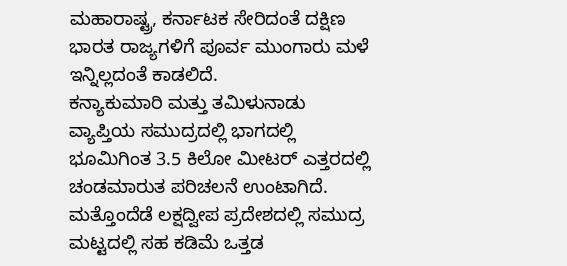ಮಹಾರಾಷ್ಟ್ರ, ಕರ್ನಾಟಕ ಸೇರಿದಂತೆ ದಕ್ಷಿಣ ಭಾರತ ರಾಜ್ಯಗಳಿಗೆ ಪೂರ್ವ ಮುಂಗಾರು ಮಳೆ ಇನ್ನಿಲ್ಲದಂತೆ ಕಾಡಲಿದೆ.
ಕನ್ಯಾಕುಮಾರಿ ಮತ್ತು ತಮಿಳುನಾಡು ವ್ಯಾಪ್ತಿಯ ಸಮುದ್ರದಲ್ಲಿ ಭಾಗದಲ್ಲಿ ಭೂಮಿಗಿಂತ 3.5 ಕಿಲೋ ಮೀಟರ್ ಎತ್ತರದಲ್ಲಿ ಚಂಡಮಾರುತ ಪರಿಚಲನೆ ಉಂಟಾಗಿದೆ. ಮತ್ತೊಂದೆಡೆ ಲಕ್ಷದ್ವೀಪ ಪ್ರದೇಶದಲ್ಲಿ ಸಮುದ್ರ ಮಟ್ಟದಲ್ಲಿ ಸಹ ಕಡಿಮೆ ಒತ್ತಡ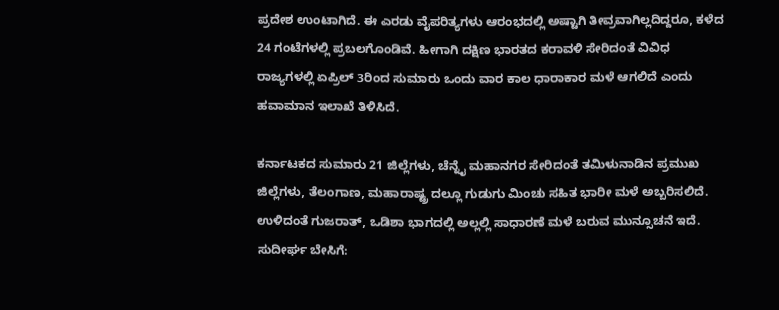ಪ್ರದೇಶ ಉಂಟಾಗಿದೆ. ಈ ಎರಡು ವೈಪರಿತ್ಯಗಳು ಆರಂಭದಲ್ಲಿ ಅಷ್ಟಾಗಿ ತೀವ್ರವಾಗಿಲ್ಲದಿದ್ದರೂ, ಕಳೆದ 24 ಗಂಟೆಗಳಲ್ಲಿ ಪ್ರಬಲಗೊಂಡಿವೆ. ಹೀಗಾಗಿ ದಕ್ಷಿಣ ಭಾರತದ ಕರಾವಳಿ ಸೇರಿದಂತೆ ವಿವಿಧ ರಾಜ್ಯಗಳಲ್ಲಿ ಏಪ್ರಿಲ್ 3ರಿಂದ ಸುಮಾರು ಒಂದು ವಾರ ಕಾಲ ಧಾರಾಕಾರ ಮಳೆ ಆಗಲಿದೆ ಎಂದು ಹವಾಮಾನ ಇಲಾಖೆ ತಿಳಿಸಿದೆ.

ಕರ್ನಾಟಕದ ಸುಮಾರು 21 ಜಿಲ್ಲೆಗಳು, ಚೆನ್ನೈ ಮಹಾನಗರ ಸೇರಿದಂತೆ ತಮಿಳುನಾಡಿನ ಪ್ರಮುಖ ಜಿಲ್ಲೆಗಳು, ತೆಲಂಗಾಣ, ಮಹಾರಾಷ್ಟ್ರ ದಲ್ಲೂ ಗುಡುಗು ಮಿಂಚು ಸಹಿತ ಭಾರೀ ಮಳೆ ಅಬ್ಬರಿಸಲಿದೆ. ಉಳಿದಂತೆ ಗುಜರಾತ್, ಒಡಿಶಾ ಭಾಗದಲ್ಲಿ ಅಲ್ಲಲ್ಲಿ ಸಾಧಾರಣೆ ಮಳೆ ಬರುವ ಮುನ್ಸೂಚನೆ ಇದೆ.
ಸುದೀರ್ಘ ಬೇಸಿಗೆ: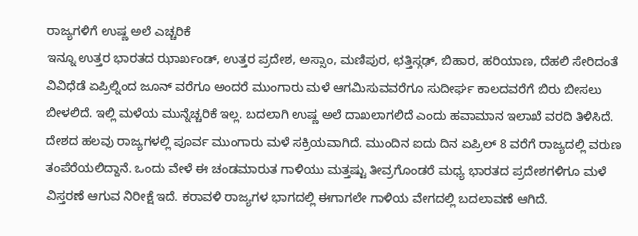ರಾಜ್ಯಗಳಿಗೆ ಉಷ್ಣ ಅಲೆ ಎಚ್ಚರಿಕೆ
ಇನ್ನೂ ಉತ್ತರ ಭಾರತದ ಝಾರ್ಖಂಡ್, ಉತ್ತರ ಪ್ರದೇಶ, ಅಸ್ಸಾಂ, ಮಣಿಪುರ, ಛತ್ತಿಸ್ಗಢ್, ಬಿಹಾರ, ಹರಿಯಾಣ, ದೆಹಲಿ ಸೇರಿದಂತೆ ವಿವಿಧೆಡೆ ಏಪ್ರಿಲ್ನಿಂದ ಜೂನ್ ವರೆಗೂ ಅಂದರೆ ಮುಂಗಾರು ಮಳೆ ಆಗಮಿಸುವವರೆಗೂ ಸುದೀರ್ಘ ಕಾಲದವರೆಗೆ ಬಿರು ಬೀಸಲು ಬೀಳಲಿದೆ. ಇಲ್ಲಿ ಮಳೆಯ ಮುನ್ನೆಚ್ಚರಿಕೆ ಇಲ್ಲ. ಬದಲಾಗಿ ಉಷ್ಣ ಅಲೆ ದಾಖಲಾಗಲಿದೆ ಎಂದು ಹವಾಮಾನ ಇಲಾಖೆ ವರದಿ ತಿಳಿಸಿದೆ.
ದೇಶದ ಹಲವು ರಾಜ್ಯಗಳಲ್ಲಿ ಪೂರ್ವ ಮುಂಗಾರು ಮಳೆ ಸಕ್ರಿಯವಾಗಿದೆ. ಮುಂದಿನ ಐದು ದಿನ ಏಪ್ರಿಲ್ 8 ವರೆಗೆ ರಾಜ್ಯದಲ್ಲಿ ವರುಣ ತಂಪೆರೆಯಲಿದ್ದಾನೆ. ಒಂದು ವೇಳೆ ಈ ಚಂಡಮಾರುತ ಗಾಳಿಯು ಮತ್ತಷ್ಟು ತೀವ್ರಗೊಂಡರೆ ಮಧ್ಯ ಭಾರತದ ಪ್ರದೇಶಗಳಿಗೂ ಮಳೆ ವಿಸ್ತರಣೆ ಆಗುವ ನಿರೀಕ್ಷೆ ಇದೆ. ಕರಾವಳಿ ರಾಜ್ಯಗಳ ಭಾಗದಲ್ಲಿ ಈಗಾಗಲೇ ಗಾಳಿಯ ವೇಗದಲ್ಲಿ ಬದಲಾವಣೆ ಆಗಿದೆ.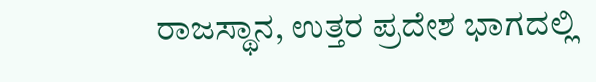ರಾಜಸ್ಥಾನ, ಉತ್ತರ ಪ್ರದೇಶ ಭಾಗದಲ್ಲಿ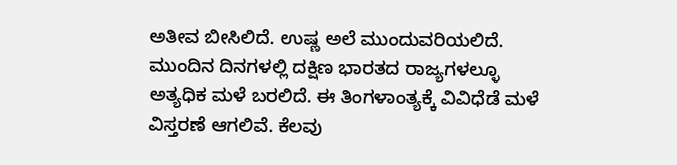ಅತೀವ ಬೀಸಿಲಿದೆ. ಉಷ್ಣ ಅಲೆ ಮುಂದುವರಿಯಲಿದೆ. ಮುಂದಿನ ದಿನಗಳಲ್ಲಿ ದಕ್ಷಿಣ ಭಾರತದ ರಾಜ್ಯಗಳಲ್ಳೂ ಅತ್ಯಧಿಕ ಮಳೆ ಬರಲಿದೆ. ಈ ತಿಂಗಳಾಂತ್ಯಕ್ಕೆ ವಿವಿಧೆಡೆ ಮಳೆ ವಿಸ್ತರಣೆ ಆಗಲಿವೆ. ಕೆಲವು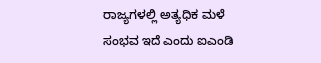ರಾಜ್ಯಗಳಲ್ಲಿ ಅತ್ಯಧಿಕ ಮಳೆ ಸಂಭವ ಇದೆ ಎಂದು ಐಎಂಡಿ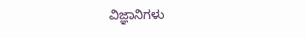ವಿಜ್ಞಾನಿಗಳು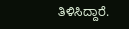ತಿಳಿಸಿದ್ದಾರೆ.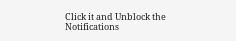Click it and Unblock the Notifications